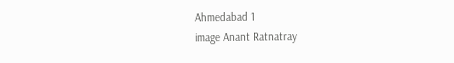Ahmedabad 1
image Anant Ratnatray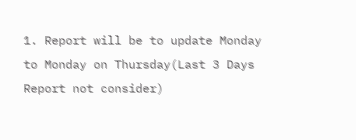1. Report will be to update Monday to Monday on Thursday(Last 3 Days Report not consider)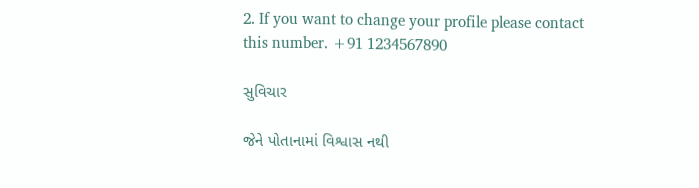2. If you want to change your profile please contact this number. +91 1234567890

સુવિચાર

જેને પોતાનામાં વિશ્વાસ નથી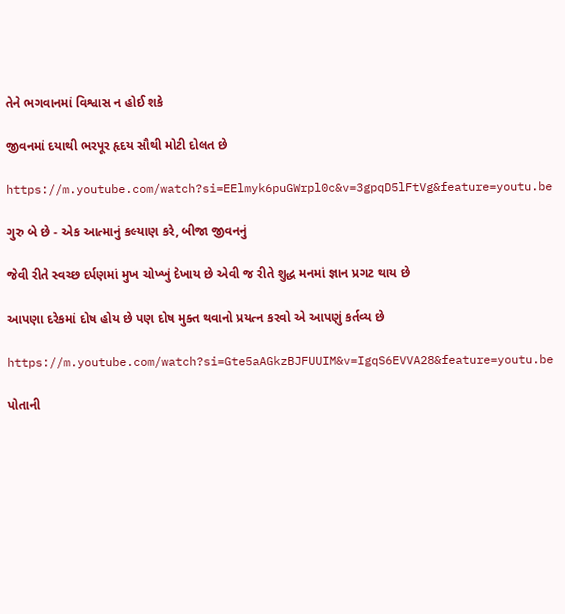તેને ભગવાનમાં વિશ્વાસ ન હોઈ શકે

જીવનમાં દયાથી ભરપૂર હૃદય સૌથી મોટી દોલત છે

https://m.youtube.com/watch?si=EElmyk6puGWrpl0c&v=3gpqD5lFtVg&feature=youtu.be

ગુરુ બે છે - એક આત્માનું કલ્યાણ કરે, બીજા જીવનનું

જેવી રીતે સ્વચ્છ દર્પણમાં મુખ ચોખ્ખું દેખાય છે એવી જ રીતે શુદ્ધ મનમાં જ્ઞાન પ્રગટ થાય છે

આપણા દરેકમાં દોષ હોય છે પણ દોષ મુક્ત થવાનો પ્રયત્ન કરવો એ આપણું કર્તવ્ય છે

https://m.youtube.com/watch?si=Gte5aAGkzBJFUUIM&v=IgqS6EVVA28&feature=youtu.be

પોતાની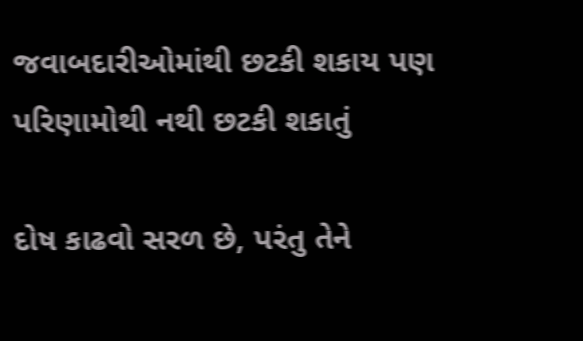જવાબદારીઓમાંથી છટકી શકાય પણ પરિણામોથી નથી છટકી શકાતું

દોષ કાઢવો સરળ છે, પરંતુ તેને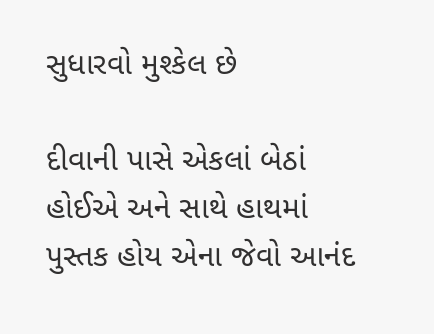સુધારવો મુશ્કેલ છે

દીવાની પાસે એકલાં બેઠાં હોઈએ અને સાથે હાથમાં પુસ્તક હોય એના જેવો આનંદ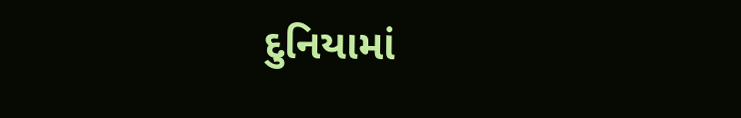દુનિયામાં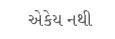એકેય નથી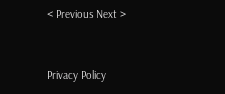< Previous Next >


Privacy Policy